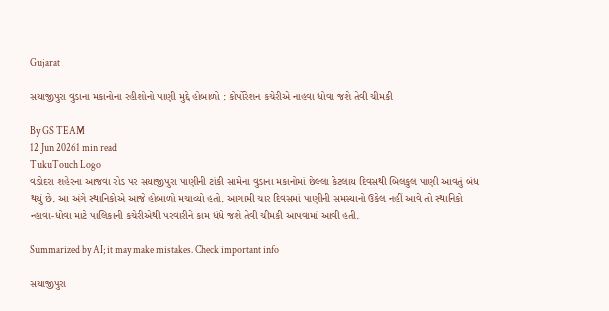Gujarat

સયાજીપુરા વુડાના મકાનોના રહીશોનો પાણી મુદ્દે હોબાળો : કોર્પોરેશન કચેરીએ નાહવા ધોવા જશે તેવી ચીમકી

By GS TEAM
12 Jun 20261 min read
TukuTouch Logo
વડોદરા શહેરના આજવા રોડ પર સયાજીપુરા પાણીની ટાંકી સામેના વુડાના મકાનોમાં છેલ્લા કેટલાય દિવસથી બિલકુલ પાણી આવતું બંધ થયું છે. આ અંગે સ્થાનિકોએ આજે હોબાળો મચાવ્યો હતો. આગામી ચાર દિવસમાં પાણીની સમસ્યાનો ઉકેલ નહીં આવે તો સ્થાનિકો ન્હાવા-ધોવા માટે પાલિકાની કચેરીએથી પરવારીને કામ ધંધે જશે તેવી ચીમકી આપવામાં આવી હતી.

Summarized by AI; it may make mistakes. Check important info

સયાજીપુરા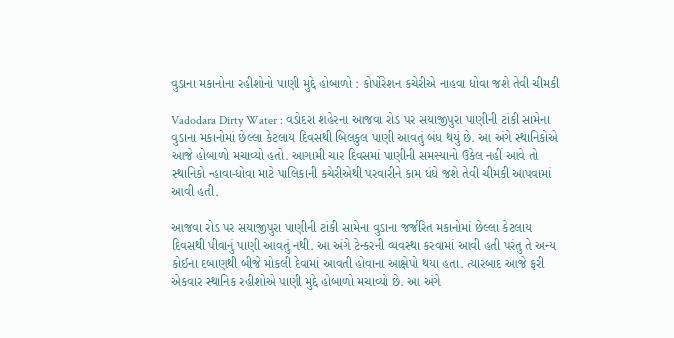વુડાના મકાનોના રહીશોનો પાણી મુદ્દે હોબાળો : કોર્પોરેશન કચેરીએ નાહવા ધોવા જશે તેવી ચીમકી

Vadodara Dirty Water : વડોદરા શહેરના આજવા રોડ પર સયાજીપુરા પાણીની ટાંકી સામેના વુડાના મકાનોમાં છેલ્લા કેટલાય દિવસથી બિલકુલ પાણી આવતું બંધ થયું છે. આ અંગે સ્થાનિકોએ આજે હોબાળો મચાવ્યો હતો. આગામી ચાર દિવસમાં પાણીની સમસ્યાનો ઉકેલ નહીં આવે તો સ્થાનિકો ન્હાવા-ધોવા માટે પાલિકાની કચેરીએથી પરવારીને કામ ધંધે જશે તેવી ચીમકી આપવામાં આવી હતી.

આજવા રોડ પર સયાજીપુરા પાણીની ટાંકી સામેના વુડાના જર્જરિત મકાનોમાં છેલ્લા કેટલાય દિવસથી પીવાનું પાણી આવતું નથી. આ અંગે ટેન્કરની વ્યવસ્થા કરવામાં આવી હતી પરંતુ તે અન્ય કોઈના દબાણથી બીજે મોકલી દેવામાં આવતી હોવાના આક્ષેપો થયા હતા. ત્યારબાદ આજે ફરી એકવાર સ્થાનિક રહીશોએ પાણી મુદ્દે હોબાળો મચાવ્યો છે. આ અંગે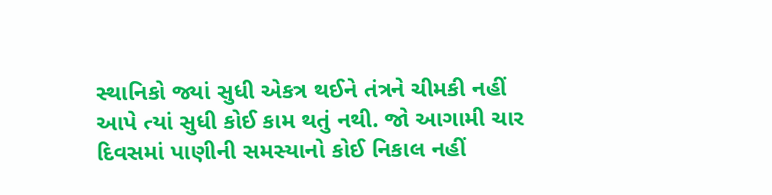સ્થાનિકો જ્યાં સુધી એકત્ર થઈને તંત્રને ચીમકી નહીં આપે ત્યાં સુધી કોઈ કામ થતું નથી. જો આગામી ચાર દિવસમાં પાણીની સમસ્યાનો કોઈ નિકાલ નહીં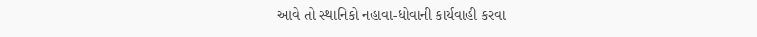આવે તો સ્થાનિકો નહાવા-ધોવાની કાર્યવાહી કરવા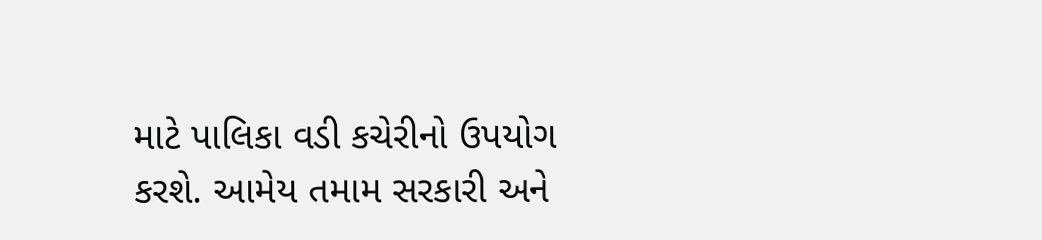માટે પાલિકા વડી કચેરીનો ઉપયોગ કરશે. આમેય તમામ સરકારી અને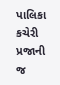પાલિકા કચેરી પ્રજાની જ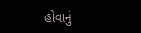હોવાનું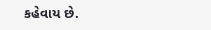કહેવાય છે.